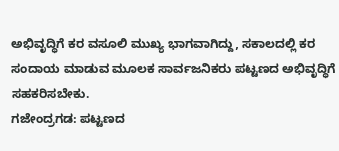ಅಭಿವೃದ್ಧಿಗೆ ಕರ ವಸೂಲಿ ಮುಖ್ಯ ಭಾಗವಾಗಿದ್ದು, ಸಕಾಲದಲ್ಲಿ ಕರ ಸಂದಾಯ ಮಾಡುವ ಮೂಲಕ ಸಾರ್ವಜನಿಕರು ಪಟ್ಟಣದ ಅಭಿವೃದ್ಧಿಗೆ ಸಹಕರಿಸಬೇಕು.
ಗಜೇಂದ್ರಗಡ: ಪಟ್ಟಣದ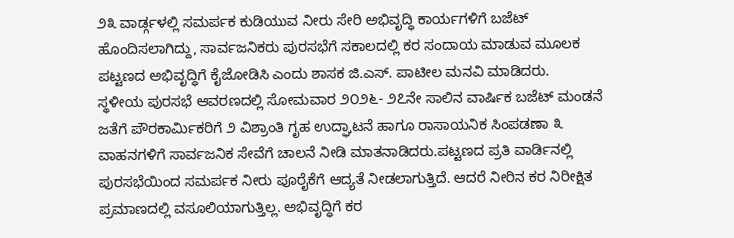೨೩ ವಾರ್ಡ್ಗಳಲ್ಲಿ ಸಮರ್ಪಕ ಕುಡಿಯುವ ನೀರು ಸೇರಿ ಅಭಿವೃದ್ಧಿ ಕಾರ್ಯಗಳಿಗೆ ಬಜೆಟ್ ಹೊಂದಿಸಲಾಗಿದ್ದು, ಸಾರ್ವಜನಿಕರು ಪುರಸಭೆಗೆ ಸಕಾಲದಲ್ಲಿ ಕರ ಸಂದಾಯ ಮಾಡುವ ಮೂಲಕ ಪಟ್ಟಣದ ಅಭಿವೃದ್ಧಿಗೆ ಕೈಜೋಡಿಸಿ ಎಂದು ಶಾಸಕ ಜಿ.ಎಸ್. ಪಾಟೀಲ ಮನವಿ ಮಾಡಿದರು.
ಸ್ಥಳೀಯ ಪುರಸಭೆ ಆವರಣದಲ್ಲಿ ಸೋಮವಾರ ೨೦೨೬- ೨೭ನೇ ಸಾಲಿನ ವಾರ್ಷಿಕ ಬಜೆಟ್ ಮಂಡನೆ ಜತೆಗೆ ಪೌರಕಾರ್ಮಿಕರಿಗೆ ೨ ವಿಶ್ರಾಂತಿ ಗೃಹ ಉದ್ಘಾಟನೆ ಹಾಗೂ ರಾಸಾಯನಿಕ ಸಿಂಪಡಣಾ ೩ ವಾಹನಗಳಿಗೆ ಸಾರ್ವಜನಿಕ ಸೇವೆಗೆ ಚಾಲನೆ ನೀಡಿ ಮಾತನಾಡಿದರು.ಪಟ್ಟಣದ ಪ್ರತಿ ವಾರ್ಡಿನಲ್ಲಿ ಪುರಸಭೆಯಿಂದ ಸಮರ್ಪಕ ನೀರು ಪೂರೈಕೆಗೆ ಆದ್ಯತೆ ನೀಡಲಾಗುತ್ತಿದೆ. ಆದರೆ ನೀರಿನ ಕರ ನಿರೀಕ್ಷಿತ ಪ್ರಮಾಣದಲ್ಲಿ ವಸೂಲಿಯಾಗುತ್ತಿಲ್ಲ. ಅಭಿವೃದ್ಧಿಗೆ ಕರ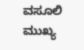ವಸೂಲಿ ಮುಖ್ಯ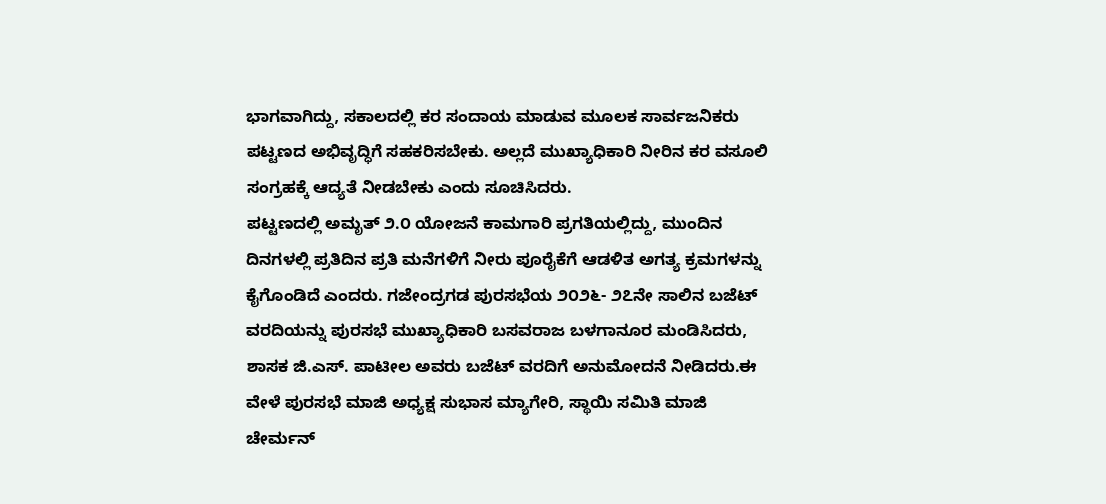ಭಾಗವಾಗಿದ್ದು, ಸಕಾಲದಲ್ಲಿ ಕರ ಸಂದಾಯ ಮಾಡುವ ಮೂಲಕ ಸಾರ್ವಜನಿಕರು ಪಟ್ಟಣದ ಅಭಿವೃದ್ಧಿಗೆ ಸಹಕರಿಸಬೇಕು. ಅಲ್ಲದೆ ಮುಖ್ಯಾಧಿಕಾರಿ ನೀರಿನ ಕರ ವಸೂಲಿ ಸಂಗ್ರಹಕ್ಕೆ ಆದ್ಯತೆ ನೀಡಬೇಕು ಎಂದು ಸೂಚಿಸಿದರು.
ಪಟ್ಟಣದಲ್ಲಿ ಅಮೃತ್ ೨.೦ ಯೋಜನೆ ಕಾಮಗಾರಿ ಪ್ರಗತಿಯಲ್ಲಿದ್ದು, ಮುಂದಿನ ದಿನಗಳಲ್ಲಿ ಪ್ರತಿದಿನ ಪ್ರತಿ ಮನೆಗಳಿಗೆ ನೀರು ಪೂರೈಕೆಗೆ ಆಡಳಿತ ಅಗತ್ಯ ಕ್ರಮಗಳನ್ನು ಕೈಗೊಂಡಿದೆ ಎಂದರು. ಗಜೇಂದ್ರಗಡ ಪುರಸಭೆಯ ೨೦೨೬- ೨೭ನೇ ಸಾಲಿನ ಬಜೆಟ್ ವರದಿಯನ್ನು ಪುರಸಭೆ ಮುಖ್ಯಾಧಿಕಾರಿ ಬಸವರಾಜ ಬಳಗಾನೂರ ಮಂಡಿಸಿದರು, ಶಾಸಕ ಜಿ.ಎಸ್. ಪಾಟೀಲ ಅವರು ಬಜೆಟ್ ವರದಿಗೆ ಅನುಮೋದನೆ ನೀಡಿದರು.ಈ ವೇಳೆ ಪುರಸಭೆ ಮಾಜಿ ಅಧ್ಯಕ್ಷ ಸುಭಾಸ ಮ್ಯಾಗೇರಿ, ಸ್ಥಾಯಿ ಸಮಿತಿ ಮಾಜಿ ಚೇರ್ಮನ್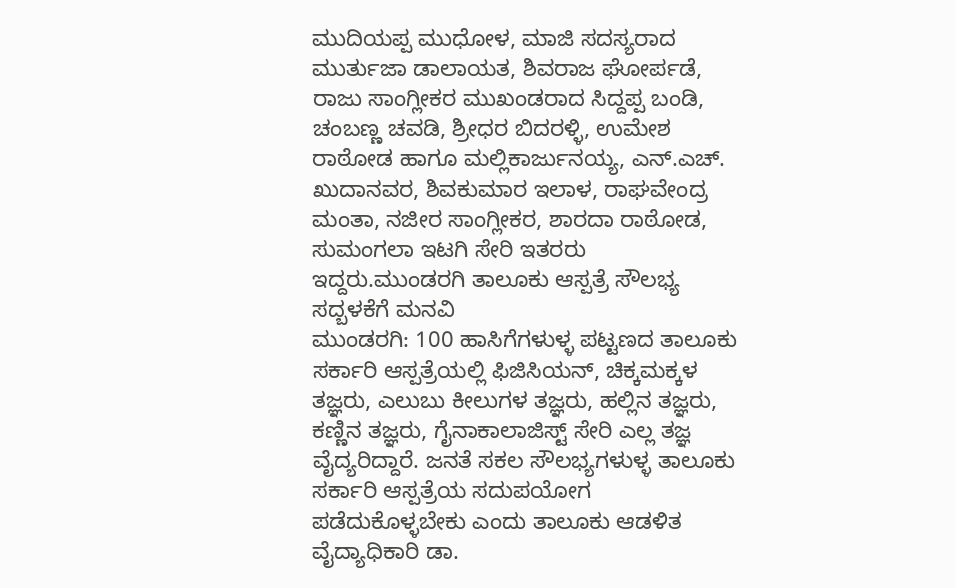ಮುದಿಯಪ್ಪ ಮುಧೋಳ, ಮಾಜಿ ಸದಸ್ಯರಾದ ಮುರ್ತುಜಾ ಡಾಲಾಯತ, ಶಿವರಾಜ ಘೋರ್ಪಡೆ, ರಾಜು ಸಾಂಗ್ಲೀಕರ ಮುಖಂಡರಾದ ಸಿದ್ದಪ್ಪ ಬಂಡಿ, ಚಂಬಣ್ಣ ಚವಡಿ, ಶ್ರೀಧರ ಬಿದರಳ್ಳಿ, ಉಮೇಶ ರಾಠೋಡ ಹಾಗೂ ಮಲ್ಲಿಕಾರ್ಜುನಯ್ಯ, ಎನ್.ಎಚ್. ಖುದಾನವರ, ಶಿವಕುಮಾರ ಇಲಾಳ, ರಾಘವೇಂದ್ರ ಮಂತಾ, ನಜೀರ ಸಾಂಗ್ಲೀಕರ, ಶಾರದಾ ರಾಠೋಡ, ಸುಮಂಗಲಾ ಇಟಗಿ ಸೇರಿ ಇತರರು ಇದ್ದರು.ಮುಂಡರಗಿ ತಾಲೂಕು ಆಸ್ಪತ್ರೆ ಸೌಲಭ್ಯ ಸದ್ಬಳಕೆಗೆ ಮನವಿ
ಮುಂಡರಗಿ: 100 ಹಾಸಿಗೆಗಳುಳ್ಳ ಪಟ್ಟಣದ ತಾಲೂಕು ಸರ್ಕಾರಿ ಆಸ್ಪತ್ರೆಯಲ್ಲಿ ಫಿಜಿಸಿಯನ್, ಚಿಕ್ಕಮಕ್ಕಳ ತಜ್ಞರು, ಎಲುಬು ಕೀಲುಗಳ ತಜ್ಞರು, ಹಲ್ಲಿನ ತಜ್ಞರು, ಕಣ್ಣಿನ ತಜ್ಞರು, ಗೈನಾಕಾಲಾಜಿಸ್ಟ್ ಸೇರಿ ಎಲ್ಲ ತಜ್ಞ ವೈದ್ಯರಿದ್ದಾರೆ. ಜನತೆ ಸಕಲ ಸೌಲಭ್ಯಗಳುಳ್ಳ ತಾಲೂಕು ಸರ್ಕಾರಿ ಆಸ್ಪತ್ರೆಯ ಸದುಪಯೋಗ ಪಡೆದುಕೊಳ್ಳಬೇಕು ಎಂದು ತಾಲೂಕು ಆಡಳಿತ ವೈದ್ಯಾಧಿಕಾರಿ ಡಾ.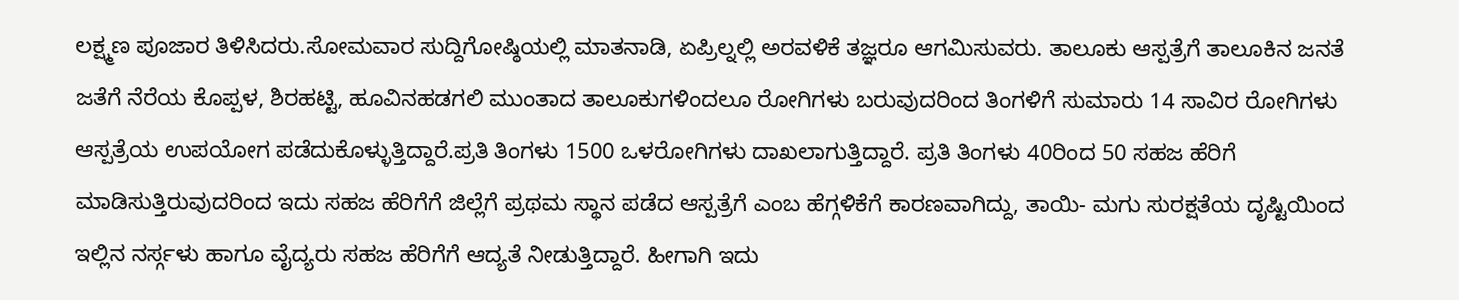ಲಕ್ಷ್ಮಣ ಪೂಜಾರ ತಿಳಿಸಿದರು.ಸೋಮವಾರ ಸುದ್ದಿಗೋಷ್ಠಿಯಲ್ಲಿ ಮಾತನಾಡಿ, ಏಪ್ರಿಲ್ನಲ್ಲಿ ಅರವಳಿಕೆ ತಜ್ಞರೂ ಆಗಮಿಸುವರು. ತಾಲೂಕು ಆಸ್ಪತ್ರೆಗೆ ತಾಲೂಕಿನ ಜನತೆ ಜತೆಗೆ ನೆರೆಯ ಕೊಪ್ಪಳ, ಶಿರಹಟ್ಟಿ, ಹೂವಿನಹಡಗಲಿ ಮುಂತಾದ ತಾಲೂಕುಗಳಿಂದಲೂ ರೋಗಿಗಳು ಬರುವುದರಿಂದ ತಿಂಗಳಿಗೆ ಸುಮಾರು 14 ಸಾವಿರ ರೋಗಿಗಳು ಆಸ್ಪತ್ರೆಯ ಉಪಯೋಗ ಪಡೆದುಕೊಳ್ಳುತ್ತಿದ್ದಾರೆ.ಪ್ರತಿ ತಿಂಗಳು 1500 ಒಳರೋಗಿಗಳು ದಾಖಲಾಗುತ್ತಿದ್ದಾರೆ. ಪ್ರತಿ ತಿಂಗಳು 40ರಿಂದ 50 ಸಹಜ ಹೆರಿಗೆ ಮಾಡಿಸುತ್ತಿರುವುದರಿಂದ ಇದು ಸಹಜ ಹೆರಿಗೆಗೆ ಜಿಲ್ಲೆಗೆ ಪ್ರಥಮ ಸ್ಥಾನ ಪಡೆದ ಆಸ್ಪತ್ರೆಗೆ ಎಂಬ ಹೆಗ್ಗಳಿಕೆಗೆ ಕಾರಣವಾಗಿದ್ದು, ತಾಯಿ- ಮಗು ಸುರಕ್ಷತೆಯ ದೃಷ್ಟಿಯಿಂದ ಇಲ್ಲಿನ ನರ್ಸ್ಗಳು ಹಾಗೂ ವೈದ್ಯರು ಸಹಜ ಹೆರಿಗೆಗೆ ಆದ್ಯತೆ ನೀಡುತ್ತಿದ್ದಾರೆ. ಹೀಗಾಗಿ ಇದು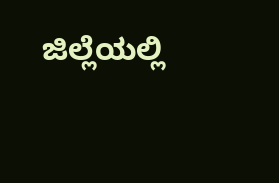ಜಿಲ್ಲೆಯಲ್ಲಿ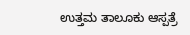ಉತ್ತಮ ತಾಲೂಕು ಆಸ್ಪತ್ರೆ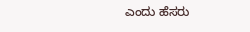ಎಂದು ಹೆಸರು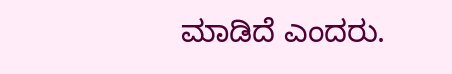ಮಾಡಿದೆ ಎಂದರು.